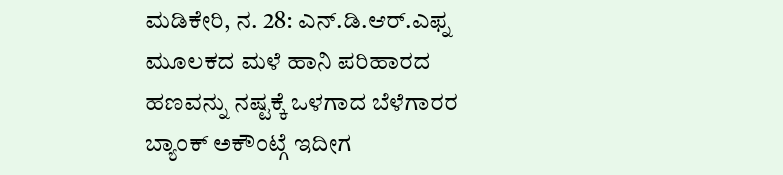ಮಡಿಕೇರಿ, ನ. 28: ಎನ್.ಡಿ.ಆರ್.ಎಫ್ನ ಮೂಲಕದ ಮಳೆ ಹಾನಿ ಪರಿಹಾರದ ಹಣವನ್ನು ನಷ್ಟಕ್ಕೆ ಒಳಗಾದ ಬೆಳೆಗಾರರ ಬ್ಯಾಂಕ್ ಅಕೌಂಟ್ಗೆ ಇದೀಗ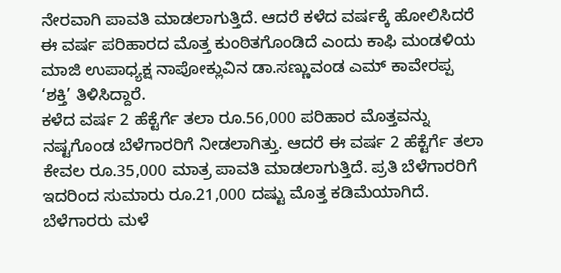ನೇರವಾಗಿ ಪಾವತಿ ಮಾಡಲಾಗುತ್ತಿದೆ. ಆದರೆ ಕಳೆದ ವರ್ಷಕ್ಕೆ ಹೋಲಿಸಿದರೆ ಈ ವರ್ಷ ಪರಿಹಾರದ ಮೊತ್ತ ಕುಂಠಿತಗೊಂಡಿದೆ ಎಂದು ಕಾಫಿ ಮಂಡಳಿಯ ಮಾಜಿ ಉಪಾಧ್ಯಕ್ಷ ನಾಪೋಕ್ಲುವಿನ ಡಾ.ಸಣ್ಣುವಂಡ ಎಮ್ ಕಾವೇರಪ್ಪ ‘ಶಕ್ತಿ’ ತಿಳಿಸಿದ್ದಾರೆ.
ಕಳೆದ ವರ್ಷ 2 ಹೆಕ್ಟೆರ್ಗೆ ತಲಾ ರೂ.56,000 ಪರಿಹಾರ ಮೊತ್ತವನ್ನು ನಷ್ಟಗೊಂಡ ಬೆಳೆಗಾರರಿಗೆ ನೀಡಲಾಗಿತ್ತು. ಆದರೆ ಈ ವರ್ಷ 2 ಹೆಕ್ಟೆರ್ಗೆ ತಲಾ ಕೇವಲ ರೂ.35,000 ಮಾತ್ರ ಪಾವತಿ ಮಾಡಲಾಗುತ್ತಿದೆ. ಪ್ರತಿ ಬೆಳೆಗಾರರಿಗೆ ಇದರಿಂದ ಸುಮಾರು ರೂ.21,000 ದಷ್ಟು ಮೊತ್ತ ಕಡಿಮೆಯಾಗಿದೆ. ಬೆಳೆಗಾರರು ಮಳೆ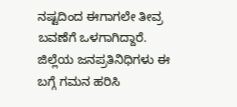ನಷ್ಟದಿಂದ ಈಗಾಗಲೇ ತೀವ್ರ ಬವಣೆಗೆ ಒಳಗಾಗಿದ್ದಾರೆ. ಜಿಲ್ಲೆಯ ಜನಪ್ರತಿನಿಧಿಗಳು ಈ ಬಗ್ಗೆ ಗಮನ ಹರಿಸಿ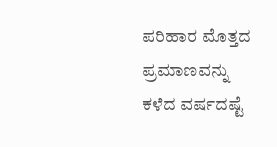ಪರಿಹಾರ ಮೊತ್ತದ ಪ್ರಮಾಣವನ್ನು ಕಳೆದ ವರ್ಷದಷ್ಟೆ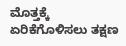ಮೊತ್ತಕ್ಕೆ ಏರಿಕೆಗೊಳಿಸಲು ತಕ್ಷಣ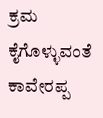ಕ್ರಮ ಕೈಗೊಳ್ಳುವಂತೆ ಕಾವೇರಪ್ಪ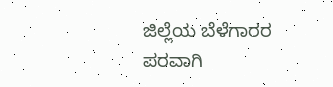ಜಿಲ್ಲೆಯ ಬೆಳೆಗಾರರ ಪರವಾಗಿ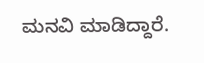ಮನವಿ ಮಾಡಿದ್ದಾರೆ.